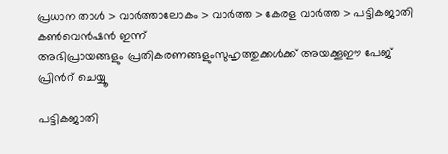പ്രധാന താള്‍ > വാര്‍ത്താലോകം > വാര്‍ത്ത > കേരള വാര്‍ത്ത > പട്ടികജാതി കണ്‍‌വെന്‍ഷന്‍ ഇന്ന്
അഭിപ്രായങ്ങളും പ്രതികരണങ്ങളുംസുഹൃത്തുക്കള്‍ക്ക് അയക്കൂഈ പേജ് പ്രിന്‍റ് ചെയ്യൂ

പട്ടികജാതി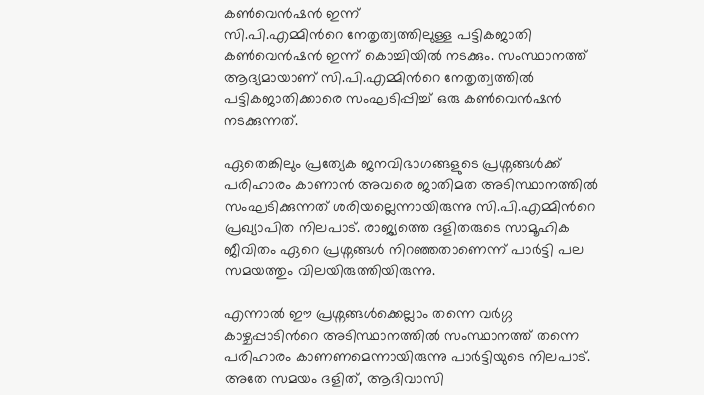കണ്‍‌വെന്‍ഷന്‍ ഇന്ന്
സി.പി.എമ്മിന്‍റെ നേതൃത്വത്തിലുള്ള പട്ടികജാതി കണ്‍‌വെന്‍ഷന്‍ ഇന്ന് കൊച്ചിയില്‍ നടക്കും. സംസ്ഥാനത്ത് ആദ്യമായാണ് സി.പി.എമ്മിന്‍റെ നേതൃത്വത്തില്‍ പട്ടികജാതിക്കാരെ സംഘടിപ്പിച്ച് ഒരു കണ്‍‌വെന്‍ഷന്‍ നടക്കുന്നത്.

ഏതെങ്കിലും പ്രത്യേക ജനവിഭാഗങ്ങളുടെ പ്രശ്നങ്ങള്‍ക്ക് പരിഹാരം കാണാന്‍ അവരെ ജാതിമത അടിസ്ഥാനത്തില്‍ സംഘടിക്കുന്നത് ശരിയല്ലെന്നായിരുന്നു സി.പി.എമ്മിന്‍റെ പ്രഖ്യാപിത നിലപാട്. രാജ്യത്തെ ദളിതരുടെ സാമൂഹിക ജീവിതം ഏറെ പ്രശ്നങ്ങള്‍ നിറഞ്ഞതാണെന്ന് പാര്‍ട്ടി പല സമയത്തും വിലയിരുത്തിയിരുന്നു.

എന്നാല്‍ ഈ പ്രശ്നങ്ങള്‍ക്കെല്ലാം തന്നെ വര്‍ഗ്ഗ കാഴ്ചപ്പാ‍ടിന്‍റെ അടിസ്ഥാനത്തില്‍ സംസ്ഥാനത്ത് തന്നെ പരിഹാരം കാണണമെന്നായിരുന്നു പാര്‍ട്ടിയുടെ നിലപാട്. അതേ സമയം ദളിത്, ആദിവാസി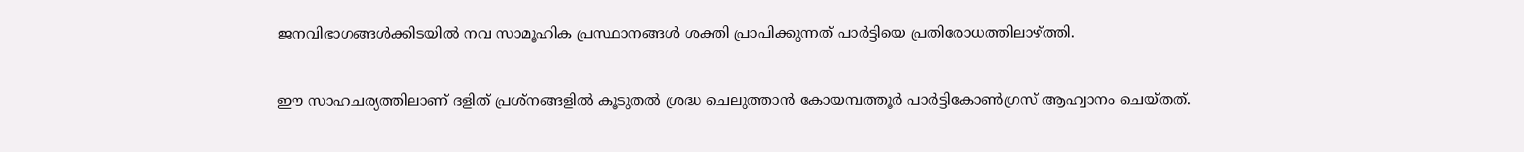ജനവിഭാഗങ്ങള്‍ക്കിടയില്‍ നവ സാമൂഹിക പ്രസ്ഥാനങ്ങള്‍ ശക്തി പ്രാപിക്കുന്നത് പാര്‍ട്ടിയെ പ്രതിരോധത്തിലാഴ്ത്തി.

ഈ സാഹചര്യത്തിലാണ് ദളിത് പ്രശ്നങ്ങളില്‍ കൂടുതല്‍ ശ്രദ്ധ ചെലുത്താന്‍ കോയമ്പത്തൂര്‍ പാര്‍ട്ടികോണ്‍ഗ്രസ് ആഹ്വാനം ചെയ്തത്.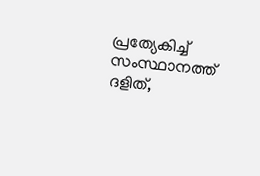പ്രത്യേകിച്ച് സംസ്ഥാനത്ത് ദളിത്,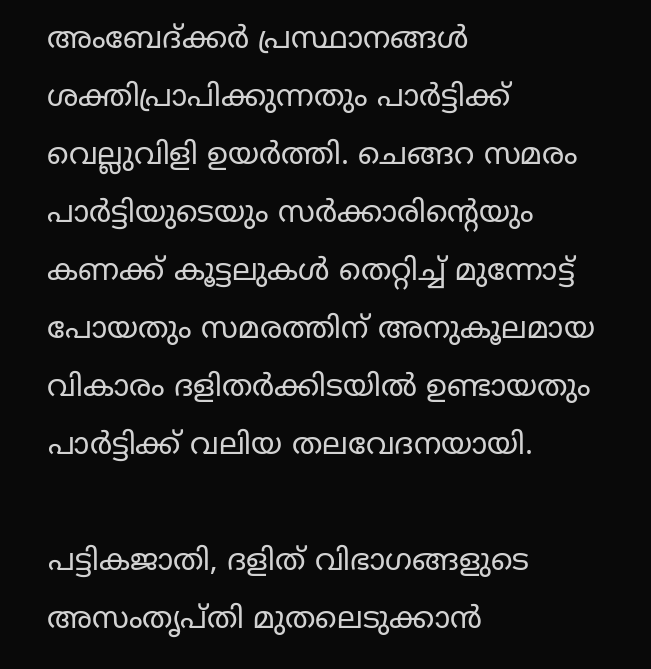അംബേദ്ക്കര്‍ പ്രസ്ഥാനങ്ങള്‍ ശക്തിപ്രാപിക്കുന്നതും പാര്‍ട്ടിക്ക് വെല്ലുവിളി ഉയര്‍ത്തി. ചെങ്ങറ സമരം പാര്‍ട്ടിയുടെയും സര്‍ക്കാരിന്‍റെയും കണക്ക് കൂട്ടലുകള്‍ തെറ്റിച്ച് മുന്നോട്ട് പോയതും സമരത്തിന് അനുകൂലമായ വികാരം ദളിതര്‍ക്കിടയില്‍ ഉണ്ടായതും പാര്‍ട്ടിക്ക് വലിയ തലവേദനയായി.

പട്ടികജാതി, ദളിത് വിഭാഗങ്ങളുടെ അസംതൃപ്തി മുതലെടുക്കാന്‍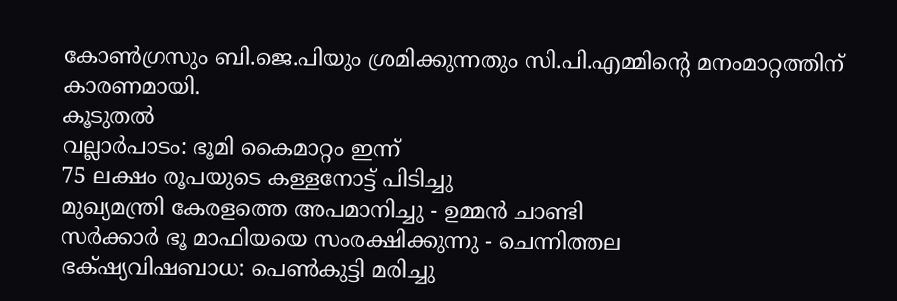കോണ്‍ഗ്രസും ബി.ജെ.പിയും ശ്രമിക്കുന്നതും സി.പി.എമ്മിന്‍റെ മനം‌മാറ്റത്തിന് കാരണമായി.
കൂടുതല്‍
വല്ലാര്‍പാടം: ഭൂമി കൈമാറ്റം ഇന്ന്
75 ലക്ഷം രൂപയുടെ കള്ളനോട്ട് പിടിച്ചു
മുഖ്യമന്ത്രി കേരളത്തെ അപമാനിച്ചു - ഉമ്മന്‍ ചാണ്ടി
സര്‍ക്കാര്‍ ഭൂ മാഫിയയെ സംരക്ഷിക്കുന്നു - ചെന്നിത്തല
ഭക്‍ഷ്യവിഷബാധ: പെണ്‍കുട്ടി മരിച്ചു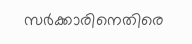സര്‍ക്കാരിനെതിരെ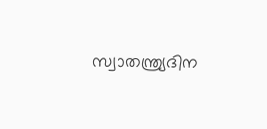സ്വാതന്ത്ര്യദിന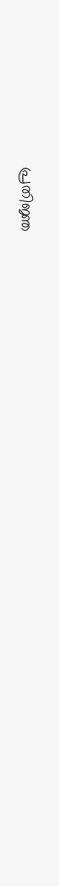പ്രതിജ്ഞ